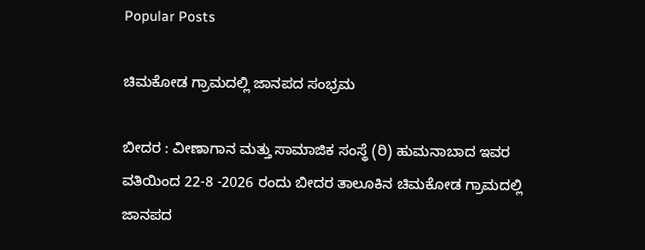Popular Posts

ಚಿಮಕೋಡ ಗ್ರಾಮದಲ್ಲಿ ಜಾನಪದ ಸಂಭ್ರಮ

ಬೀದರ : ವೀಣಾಗಾನ ಮತ್ತು ಸಾಮಾಜಿಕ ಸಂಸ್ಥೆ (ರಿ) ಹುಮನಾಬಾದ ಇವರ ವತಿಯಿಂದ 22-8 -2026 ರಂದು ಬೀದರ ತಾಲೂಕಿನ ಚಿಮಕೋಡ ಗ್ರಾಮದಲ್ಲಿ ಜಾನಪದ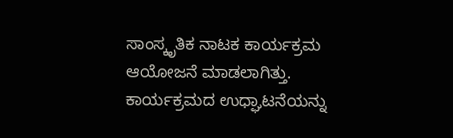ಸಾಂಸ್ಕೃತಿಕ ನಾಟಕ ಕಾರ್ಯಕ್ರಮ ಆಯೋಜನೆ ಮಾಡಲಾಗಿತ್ತು. ಕಾರ್ಯಕ್ರಮದ ಉಧ್ಘಾಟನೆಯನ್ನು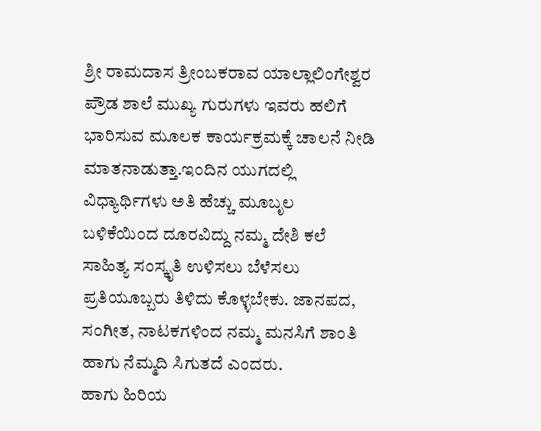ಶ್ರೀ ರಾಮದಾಸ ತ್ರೀಂಬಕರಾವ ಯಾಲ್ಲಾಲಿಂಗೇಶ್ವರ ಪ್ರೌಡ ಶಾಲೆ ಮುಖ್ಯ ಗುರುಗಳು ಇವರು ಹಲಿಗೆ ಭಾರಿಸುವ ಮೂಲಕ ಕಾರ್ಯಕ್ರಮಕ್ಕೆ ಚಾಲನೆ ನೀಡಿ ಮಾತನಾಡುತ್ತಾ.ಇಂದಿನ ಯುಗದಲ್ಲಿ ವಿಧ್ಯಾರ್ಥಿಗಳು ಅತಿ ಹೆಚ್ಚು ಮೂಬೃಲ ಬಳಿಕೆಯಿಂದ ದೂರವಿದ್ದು ನಮ್ಮ ದೇಶಿ ಕಲೆ ಸಾಹಿತ್ಯ ಸಂಸ್ಕೃತಿ ಉಳಿಸಲು ಬೆಳೆಸಲು ಪ್ರತಿಯೂಬ್ಬರು ತಿಳಿದು ಕೊಳ್ಳಬೇಕು. ಜಾನಪದ, ಸಂಗೀತ, ನಾಟಕಗಳಿಂದ ನಮ್ಮ ಮನಸಿಗೆ ಶಾಂತಿ ಹಾಗು ನೆಮ್ಮದಿ ಸಿಗುತದೆ ಎಂದರು.
ಹಾಗು ಹಿರಿಯ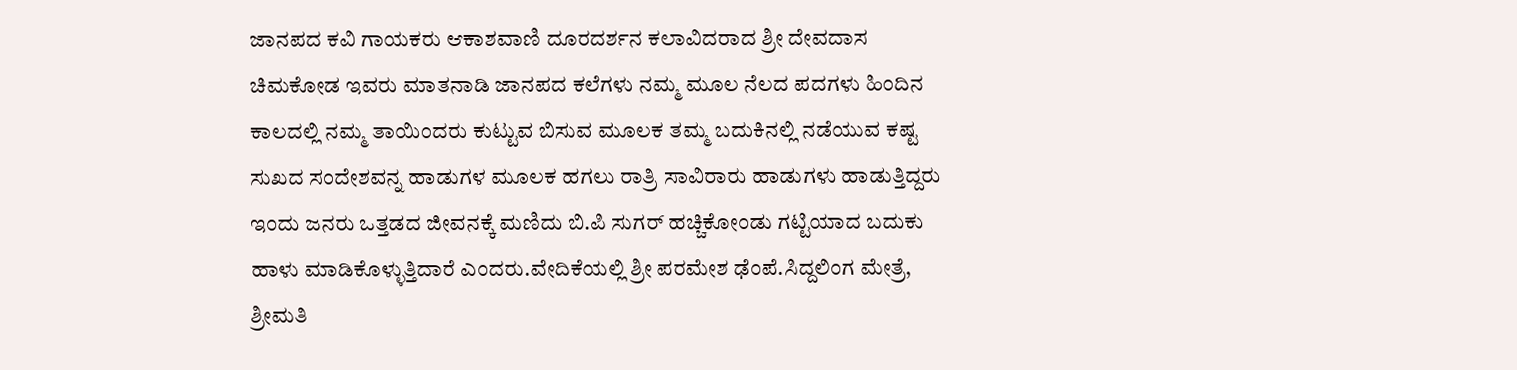ಜಾನಪದ ಕವಿ ಗಾಯಕರು ಆಕಾಶವಾಣಿ ದೂರದರ್ಶನ ಕಲಾವಿದರಾದ ಶ್ರೀ ದೇವದಾಸ ಚಿಮಕೋಡ ಇವರು ಮಾತನಾಡಿ ಜಾನಪದ ಕಲೆಗಳು ನಮ್ಮ ಮೂಲ ನೆಲದ ಪದಗಳು ಹಿಂದಿನ ಕಾಲದಲ್ಲಿ ನಮ್ಮ ತಾಯಿಂದರು ಕುಟ್ಟುವ ಬಿಸುವ ಮೂಲಕ ತಮ್ಮ ಬದುಕಿನಲ್ಲಿ ನಡೆಯುವ ಕಷ್ಟ ಸುಖದ ಸಂದೇಶವನ್ನ ಹಾಡುಗಳ ಮೂಲಕ ಹಗಲು ರಾತ್ರಿ ಸಾವಿರಾರು ಹಾಡುಗಳು ಹಾಡುತ್ತಿದ್ದರು ಇಂದು ಜನರು ಒತ್ತಡದ ಜೀವನಕ್ಕೆ ಮಣಿದು ಬಿ.ಪಿ ಸುಗರ್ ಹಚ್ಚಿಕೋಂಡು ಗಟ್ಟಿಯಾದ ಬದುಕು ಹಾಳು ಮಾಡಿಕೊಳ್ಳುತ್ತಿದಾರೆ ಎಂದರು.ವೇದಿಕೆಯಲ್ಲಿ ಶ್ರೀ ಪರಮೇಶ ಢೆಂಪೆ.ಸಿದ್ದಲಿಂಗ ಮೇತ್ರೆ, ಶ್ರೀಮತಿ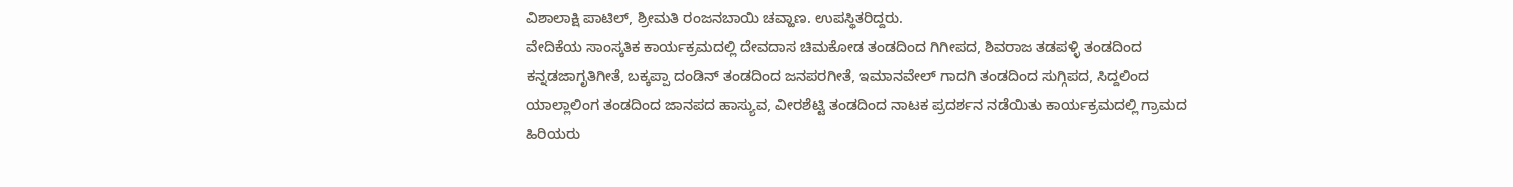ವಿಶಾಲಾಕ್ಷಿ ಪಾಟಿಲ್, ಶ್ರೀಮತಿ ರಂಜನಬಾಯಿ ಚವ್ಹಾಣ. ಉಪಸ್ಥಿತರಿದ್ದರು.
ವೇದಿಕೆಯ ಸಾಂಸ್ಕತಿಕ ಕಾರ್ಯಕ್ರಮದಲ್ಲಿ ದೇವದಾಸ ಚಿಮಕೋಡ ತಂಡದಿಂದ ಗಿಗೀಪದ, ಶಿವರಾಜ ತಡಪಳ್ಳಿ ತಂಡದಿಂದ ಕನ್ನಡಜಾಗೃತಿಗೀತೆ, ಬಕ್ಕಪ್ಪಾ ದಂಡಿನ್ ತಂಡದಿಂದ ಜನಪರಗೀತೆ, ಇಮಾನವೇಲ್ ಗಾದಗಿ ತಂಡದಿಂದ ಸುಗ್ಗಿಪದ, ಸಿದ್ದಲಿಂದ ಯಾಲ್ಲಾಲಿಂಗ ತಂಡದಿಂದ ಜಾನಪದ ಹಾಸ್ಯುವ, ವೀರಶೆಟ್ಟಿ ತಂಡದಿಂದ ನಾಟಕ ಪ್ರದರ್ಶನ ನಡೆಯಿತು ಕಾರ್ಯಕ್ರಮದಲ್ಲಿ ಗ್ರಾಮದ ಹಿರಿಯರು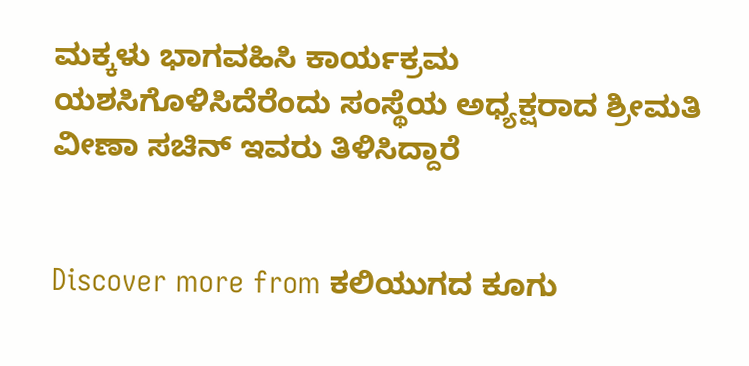ಮಕ್ಕಳು ಭಾಗವಹಿಸಿ ಕಾರ್ಯಕ್ರಮ ಯಶಸಿಗೊಳಿಸಿದೆರೆಂದು ಸಂಸ್ಥೆಯ ಅಧ್ಯಕ್ಷರಾದ ಶ್ರೀಮತಿ ವೀಣಾ ಸಚಿನ್ ಇವರು ತಿಳಿಸಿದ್ದಾರೆ


Discover more from ಕಲಿಯುಗದ ಕೂಗು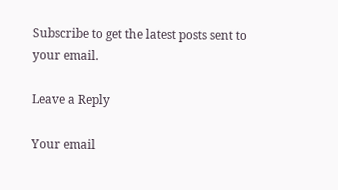Subscribe to get the latest posts sent to your email.

Leave a Reply

Your email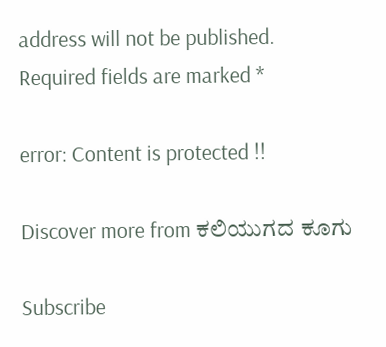address will not be published. Required fields are marked *

error: Content is protected !!

Discover more from ಕಲಿಯುಗದ ಕೂಗು

Subscribe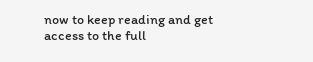now to keep reading and get access to the full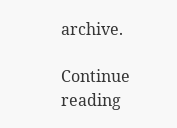archive.

Continue reading